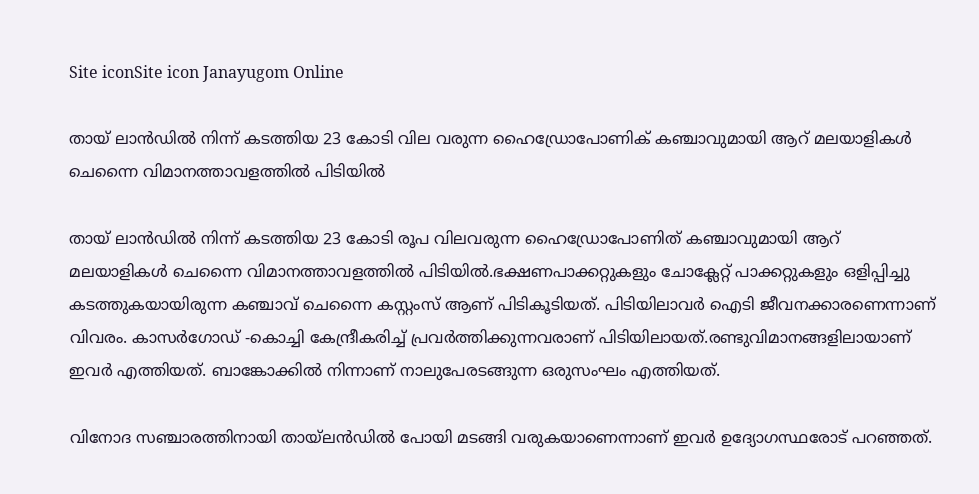Site iconSite icon Janayugom Online

തായ് ലാന്‍ഡില്‍ നിന്ന് കടത്തിയ 23 കോടി വില വരുന്ന ഹൈഡ്രോപോണിക് കഞ്ചാവുമായി ആറ് മലയാളികള്‍ ചെന്നൈ വിമാനത്താവളത്തില്‍ പിടിയില്‍

തായ് ലാന്‍ഡില്‍ നിന്ന് കടത്തിയ 23 കോടി രൂപ വിലവരുന്ന ഹൈഡ്രോപോണിത് കഞ്ചാവുമായി ആറ് മലയാളികള്‍ ചെന്നൈ വിമാനത്താവളത്തില്‍ പിടിയില്‍.ഭക്ഷണപാക്കറ്റുകളും ചോക്ലേറ്റ് പാക്കറ്റുകളും ഒളിപ്പിച്ചു കടത്തുകയായിരുന്ന കഞ്ചാവ് ചെന്നൈ കസ്റ്റംസ് ആണ് പിടികൂടിയത്. പിടിയിലാവര്‍ ഐടി ജീവനക്കാരണെന്നാണ് വിവരം. കാസര്‍ഗോഡ് ‑കൊച്ചി കേന്ദ്രീകരിച്ച് പ്രവര്‍ത്തിക്കുന്നവരാണ് പിടിയിലായത്.രണ്ടുവിമാനങ്ങളിലായാണ് ഇവർ എത്തിയത്. ബാങ്കോക്കിൽ നിന്നാണ് നാലുപേരടങ്ങുന്ന ഒരുസംഘം എത്തിയത്.

വിനോദ സഞ്ചാരത്തിനായി തായ്‌ലൻഡിൽ പോയി മടങ്ങി വരുകയാണെന്നാണ്‌ ഇവർ ഉദ്യോഗസ്ഥരോട് പറഞ്ഞത്.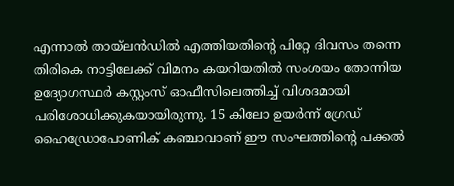എന്നാൽ തായ്‌ലൻഡിൽ എത്തിയതിന്റെ പിറ്റേ ദിവസം തന്നെ തിരികെ നാട്ടിലേക്ക് വിമനം കയറിയതിൽ സംശയം തോന്നിയ ഉദ്യോഗസ്ഥർ കസ്റ്റംസ് ഓഫീസിലെത്തിച്ച് വിശദമായി പരിശോധിക്കുകയായിരുന്നു. 15 കിലോ ഉയർന്ന് ഗ്രേഡ് ഹൈഡ്രോപോണിക് കഞ്ചാവാണ് ഈ സംഘത്തിന്റെ പക്കൽ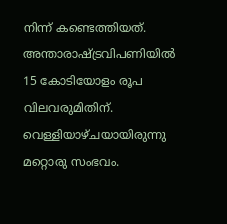നിന്ന് കണ്ടെത്തിയത്. അന്താരാഷ്ട്രവിപണിയിൽ 15 കോടിയോളം രൂപ വിലവരുമിതിന്. വെള്ളിയാഴ്ചയായിരുന്നു മറ്റൊരു സംഭവം.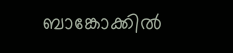ബാങ്കോക്കിൽ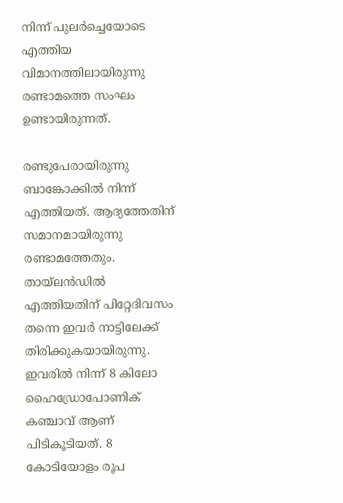നിന്ന് പുലർച്ചെയോടെ എത്തിയ വിമാനത്തിലായിരുന്നു രണ്ടാമത്തെ സംഘം ഉണ്ടായിരുന്നത്.

രണ്ടുപേരായിരുന്നു ബാങ്കോക്കിൽ നിന്ന് എത്തിയത്. ആദ്യത്തേതിന് സമാനമായിരുന്നു രണ്ടാമത്തേതും. തായ്‌ലൻഡിൽ എത്തിയതിന് പിറ്റേദിവസം തന്നെ ഇവർ നാട്ടിലേക്ക് തിരിക്കുകയായിരുന്നു. ഇവരിൽ നിന്ന് 8 കിലോ ഹൈഡ്രോപോണിക് കഞ്ചാവ് ആണ് പിടികൂടിയത്. 8 കോടിയോളം രൂപ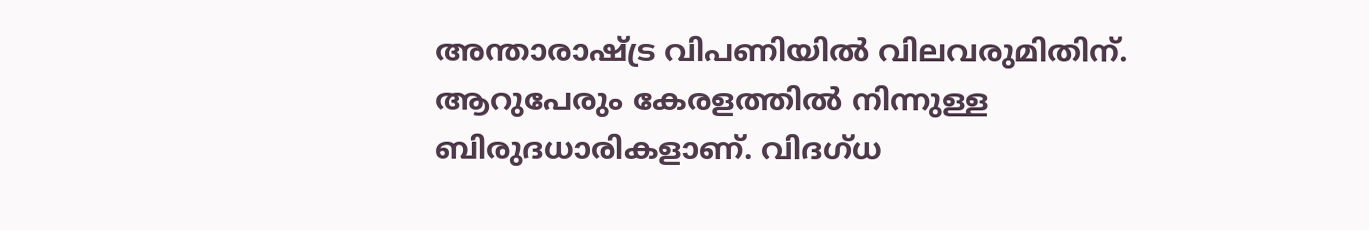അന്താരാഷ്ട്ര വിപണിയിൽ വിലവരുമിതിന്. ആറുപേരും കേരളത്തിൽ നിന്നുള്ള ബിരുദധാരികളാണ്. വിദഗ്ധ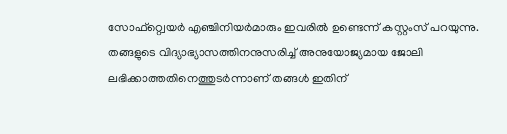സോഫ്റ്റ്വെയർ എഞ്ചിനിയർമാരും ഇവരിൽ ഉണ്ടെന്ന് കസ്റ്റംസ് പറയുന്നു. തങ്ങളുടെ വിദ്യാഭ്യാസത്തിനനുസരിച്ച് അനുയോജ്യമായ ജോലി ലഭിക്കാത്തതിനെത്തുടർന്നാണ് തങ്ങൾ ഇതിന്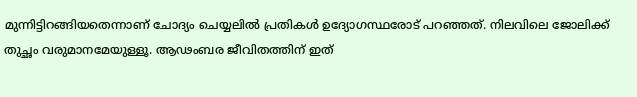മുന്നിട്ടിറങ്ങിയതെന്നാണ് ചോദ്യം ചെയ്യലിൽ പ്രതികൾ ഉദ്യോഗസ്ഥരോട് പറഞ്ഞത്. നിലവിലെ ജോലിക്ക് തുച്ഛം വരുമാനമേയുള്ളൂ. ആഢംബര ജീവിതത്തിന് ഇത്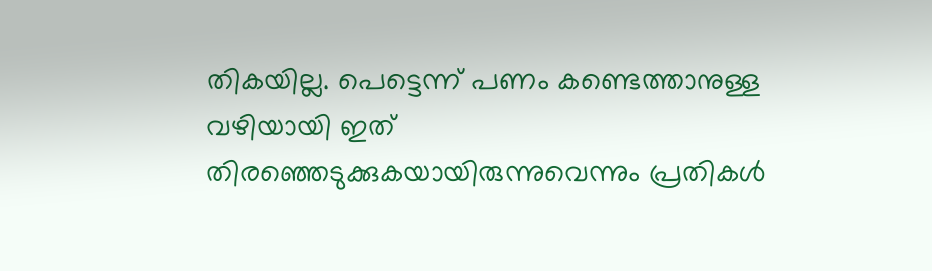തികയില്ല. പെട്ടെന്ന് പണം കണ്ടെത്താനുള്ള വഴിയായി ഇത് തിരഞ്ഞെടുക്കുകയായിരുന്നുവെന്നും പ്രതികൾ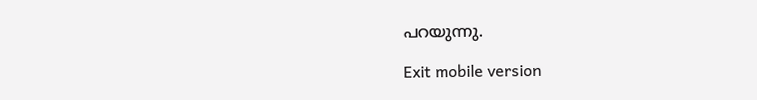പറയുന്നു.

Exit mobile version